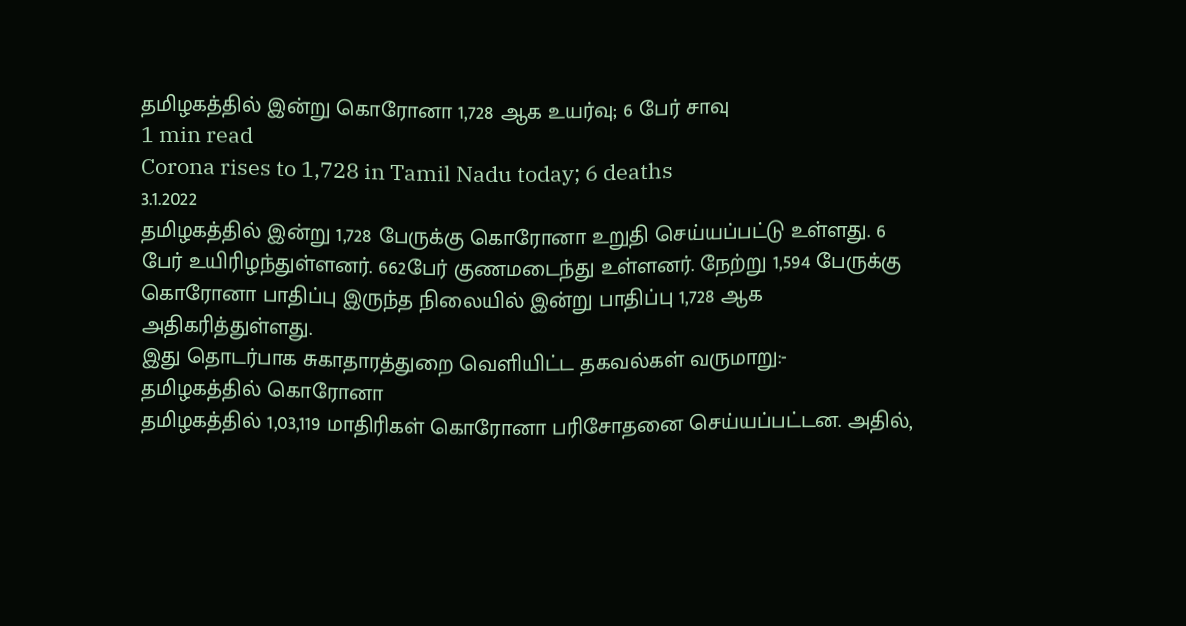தமிழகத்தில் இன்று கொரோனா 1,728 ஆக உயர்வு; 6 பேர் சாவு
1 min read
Corona rises to 1,728 in Tamil Nadu today; 6 deaths
3.1.2022
தமிழகத்தில் இன்று 1,728 பேருக்கு கொரோனா உறுதி செய்யப்பட்டு உள்ளது. 6 பேர் உயிரிழந்துள்ளனர். 662பேர் குணமடைந்து உள்ளனர். நேற்று 1,594 பேருக்கு கொரோனா பாதிப்பு இருந்த நிலையில் இன்று பாதிப்பு 1,728 ஆக அதிகரித்துள்ளது.
இது தொடர்பாக சுகாதாரத்துறை வெளியிட்ட தகவல்கள் வருமாறு:-
தமிழகத்தில் கொரோனா
தமிழகத்தில் 1,03,119 மாதிரிகள் கொரோனா பரிசோதனை செய்யப்பட்டன. அதில்,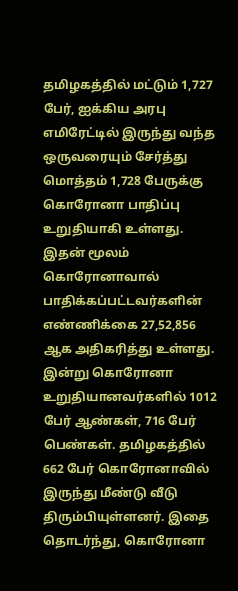தமிழகத்தில் மட்டும் 1,727 பேர், ஐக்கிய அரபு எமிரேட்டில் இருந்து வந்த ஒருவரையும் சேர்த்து மொத்தம் 1,728 பேருக்கு கொரோனா பாதிப்பு உறுதியாகி உள்ளது. இதன் மூலம் கொரோனாவால் பாதிக்கப்பட்டவர்களின் எண்ணிக்கை 27,52,856 ஆக அதிகரித்து உள்ளது.
இன்று கொரோனா உறுதியானவர்களில் 1012 பேர் ஆண்கள், 716 பேர் பெண்கள். தமிழகத்தில் 662 பேர் கொரோனாவில் இருந்து மீண்டு வீடு திரும்பியுள்ளனர். இதை தொடர்ந்து, கொரோனா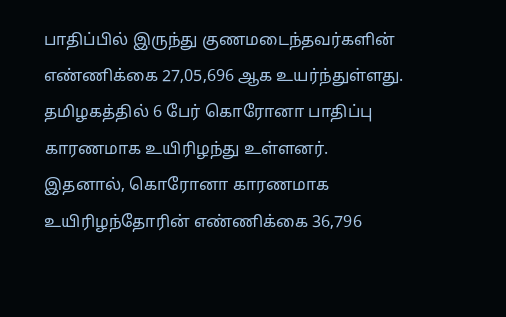பாதிப்பில் இருந்து குணமடைந்தவர்களின் எண்ணிக்கை 27,05,696 ஆக உயர்ந்துள்ளது.
தமிழகத்தில் 6 பேர் கொரோனா பாதிப்பு காரணமாக உயிரிழந்து உள்ளனர். இதனால், கொரோனா காரணமாக உயிரிழந்தோரின் எண்ணிக்கை 36,796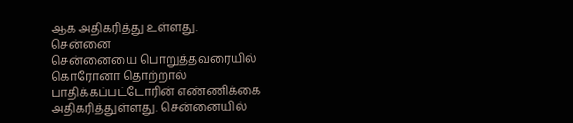ஆக அதிகரித்து உள்ளது.
சென்னை
சென்னையை பொறுத்தவரையில் கொரோனா தொற்றால் பாதிக்கப்பட்டோரின் எண்ணிக்கை அதிகரித்துள்ளது. சென்னையில்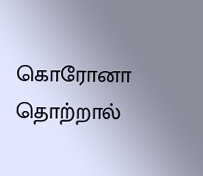கொரோனா தொற்றால்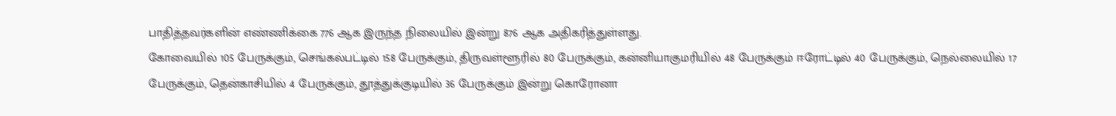பாதித்தவர்களின் எண்ணிக்கை 776 ஆக இருந்த நிலையில் இன்று 876 ஆக அதிகரித்துள்ளது.
கோவையில் 105 பேருக்கும், செங்கல்பட்டில் 158 பேருக்கும், திருவள்ளூரில் 80 பேருக்கும், கன்னியாகுமரியில் 48 பேருக்கும் ஈரோட்டில் 40 பேருக்கும், நெல்லையில் 17 பேருக்கும், தென்காசியில் 4 பேருக்கும், தூத்துக்குடியில் 36 பேருக்கும் இன்று கொரோனா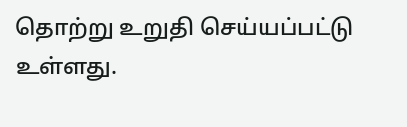தொற்று உறுதி செய்யப்பட்டு உள்ளது.